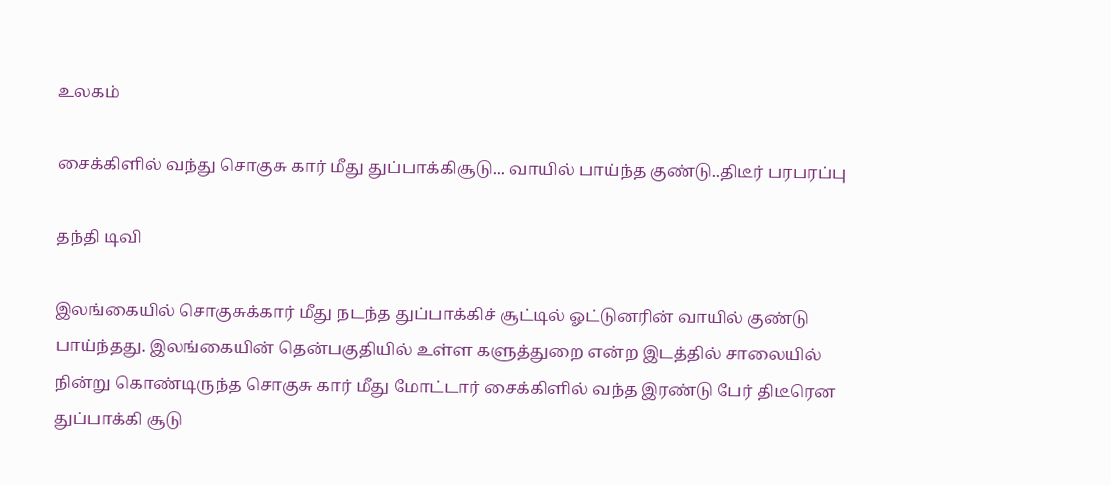உலகம்

சைக்கிளில் வந்து சொகுசு கார் மீது துப்பாக்கிசூடு... வாயில் பாய்ந்த குண்டு..திடீர் பரபரப்பு

தந்தி டிவி

இலங்கையில் சொகுசுக்கார் மீது நடந்த துப்பாக்கிச் சூட்டில் ஓட்டுனரின் வாயில் குண்டு பாய்ந்தது. இலங்கையின் தென்பகுதியில் உள்ள களுத்துறை என்ற இடத்தில் சாலையில் நின்று கொண்டிருந்த சொகுசு கார் மீது மோட்டார் சைக்கிளில் வந்த இரண்டு பேர் திடீரென துப்பாக்கி சூடு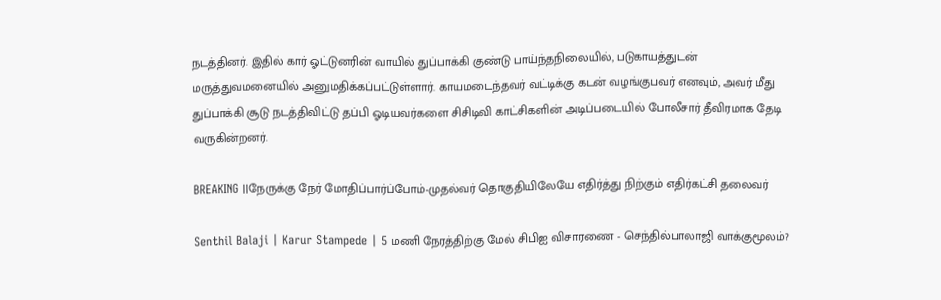நடத்தினர். இதில் கார் ஓட்டுனரின் வாயில் துப்பாக்கி குண்டு பாய்ந்தநிலையில், படுகாயத்துடன் மருத்துவமனையில் அனுமதிக்கப்பட்டுள்ளார். காயமடைந்தவர் வட்டிக்கு கடன் வழங்குபவர் எனவும், அவர் மீது துப்பாக்கி சூடு நடத்திவிட்டு தப்பி ஓடியவர்களை சிசிடிவி காட்சிகளின் அடிப்படையில் போலீசார் தீவிரமாக தேடி வருகின்றனர்.

BREAKING ||நேருக்கு நேர் மோதிப்பார்ப்போம்-முதல்வர் தொகுதியிலேயே எதிர்த்து நிற்கும் எதிர்கட்சி தலைவர்

Senthil Balaji | Karur Stampede | 5 மணி நேரத்திற்கு மேல் சிபிஐ விசாரணை - செந்தில்பாலாஜி வாக்குமூலம்?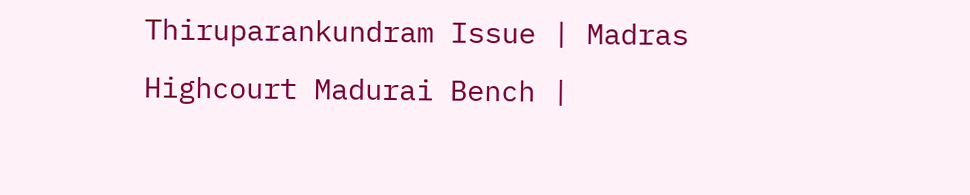Thiruparankundram Issue | Madras Highcourt Madurai Bench |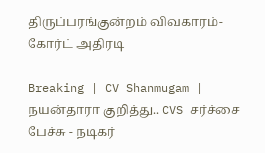திருப்பரங்குன்றம் விவகாரம்- கோர்ட் அதிரடி

Breaking | CV Shanmugam | நயன்தாரா குறித்து.. CVS சர்ச்சை பேச்சு - நடிகர்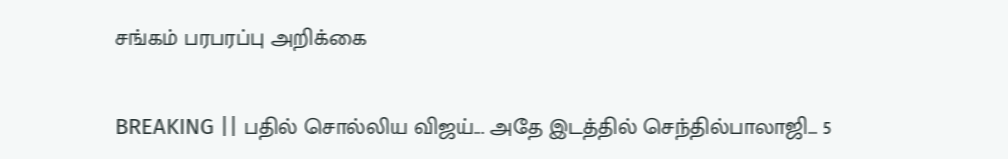சங்கம் பரபரப்பு அறிக்கை

BREAKING || பதில் சொல்லிய விஜய்... அதே இடத்தில் செந்தில்பாலாஜி... 5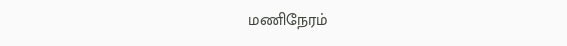மணிநேரம்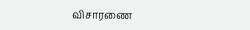விசாரணை